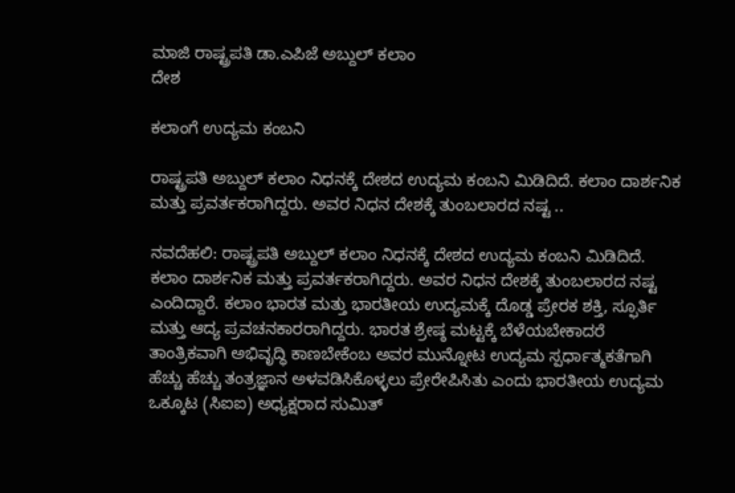ಮಾಜಿ ರಾಷ್ಟ್ರಪತಿ ಡಾ.ಎಪಿಜೆ ಅಬ್ದುಲ್ ಕಲಾಂ
ದೇಶ

ಕಲಾಂಗೆ ಉದ್ಯಮ ಕಂಬನಿ

ರಾಷ್ಟ್ರಪತಿ ಅಬ್ದುಲ್ ಕಲಾಂ ನಿಧನಕ್ಕೆ ದೇಶದ ಉದ್ಯಮ ಕಂಬನಿ ಮಿಡಿದಿದೆ. ಕಲಾಂ ದಾರ್ಶನಿಕ ಮತ್ತು ಪ್ರವರ್ತಕರಾಗಿದ್ದರು. ಅವರ ನಿಧನ ದೇಶಕ್ಕೆ ತುಂಬಲಾರದ ನಷ್ಟ ..

ನವದೆಹಲಿ: ರಾಷ್ಟ್ರಪತಿ ಅಬ್ದುಲ್ ಕಲಾಂ ನಿಧನಕ್ಕೆ ದೇಶದ ಉದ್ಯಮ ಕಂಬನಿ ಮಿಡಿದಿದೆ. ಕಲಾಂ ದಾರ್ಶನಿಕ ಮತ್ತು ಪ್ರವರ್ತಕರಾಗಿದ್ದರು. ಅವರ ನಿಧನ ದೇಶಕ್ಕೆ ತುಂಬಲಾರದ ನಷ್ಟ ಎಂದಿದ್ದಾರೆ. ಕಲಾಂ ಭಾರತ ಮತ್ತು ಭಾರತೀಯ ಉದ್ಯಮಕ್ಕೆ ದೊಡ್ಡ ಪ್ರೇರಕ ಶಕ್ತಿ, ಸ್ಫೂರ್ತಿ ಮತ್ತು ಆದ್ಯ ಪ್ರವಚನಕಾರರಾಗಿದ್ದರು. ಭಾರತ ಶ್ರೇಷ್ಠ ಮಟ್ಟಕ್ಕೆ ಬೆಳೆಯಬೇಕಾದರೆ ತಾಂತ್ರಿಕವಾಗಿ ಅಭಿವೃದ್ಧಿ ಕಾಣಬೇಕೆಂಬ ಅವರ ಮುನ್ನೋಟ ಉದ್ಯಮ ಸ್ಪರ್ಧಾತ್ಮಕತೆಗಾಗಿ ಹೆಚ್ಚು ಹೆಚ್ಚು ತಂತ್ರಜ್ಞಾನ ಅಳವಡಿಸಿಕೊಳ್ಳಲು ಪ್ರೇರೇಪಿಸಿತು ಎಂದು ಭಾರತೀಯ ಉದ್ಯಮ ಒಕ್ಕೂಟ (ಸಿಐಐ) ಅಧ್ಯಕ್ಷರಾದ ಸುಮಿತ್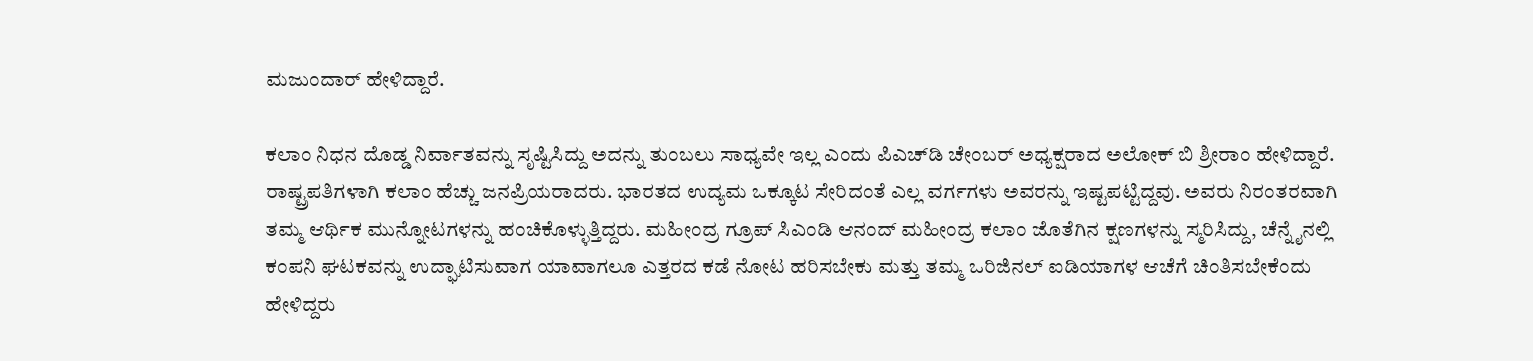ಮಜುಂದಾರ್ ಹೇಳಿದ್ದಾರೆ.

ಕಲಾಂ ನಿಧನ ದೊಡ್ಡ ನಿರ್ವಾತವನ್ನು ಸೃಷ್ಟಿಸಿದ್ದು ಅದನ್ನು ತುಂಬಲು ಸಾಧ್ಯವೇ ಇಲ್ಲ ಎಂದು ಪಿಎಚ್‍ಡಿ ಚೇಂಬರ್ ಅಧ್ಯಕ್ಷರಾದ ಅಲೋಕ್ ಬಿ ಶ್ರೀರಾಂ ಹೇಳಿದ್ದಾರೆ. ರಾಷ್ಟ್ರಪತಿಗಳಾಗಿ ಕಲಾಂ ಹೆಚ್ಚು ಜನಪ್ರಿಯರಾದರು. ಭಾರತದ ಉದ್ಯಮ ಒಕ್ಕೂಟ ಸೇರಿದಂತೆ ಎಲ್ಲ ವರ್ಗಗಳು ಅವರನ್ನು ಇಷ್ಟಪಟ್ಟಿದ್ದವು. ಅವರು ನಿರಂತರವಾಗಿ ತಮ್ಮ ಆರ್ಥಿಕ ಮುನ್ನೋಟಗಳನ್ನು ಹಂಚಿಕೊಳ್ಳುತ್ತಿದ್ದರು. ಮಹೀಂದ್ರ ಗ್ರೂಪ್ ಸಿಎಂಡಿ ಆನಂದ್ ಮಹೀಂದ್ರ ಕಲಾಂ ಜೊತೆಗಿನ ಕ್ಷಣಗಳನ್ನು ಸ್ಮರಿಸಿದ್ದು, ಚೆನ್ನೈನಲ್ಲಿ ಕಂಪನಿ ಘಟಕವನ್ನು ಉದ್ಘಾಟಿಸುವಾಗ ಯಾವಾಗಲೂ ಎತ್ತರದ ಕಡೆ ನೋಟ ಹರಿಸಬೇಕು ಮತ್ತು ತಮ್ಮ ಒರಿಜಿನಲ್ ಐಡಿಯಾಗಳ ಆಚೆಗೆ ಚಿಂತಿಸಬೇಕೆಂದು ಹೇಳಿದ್ದರು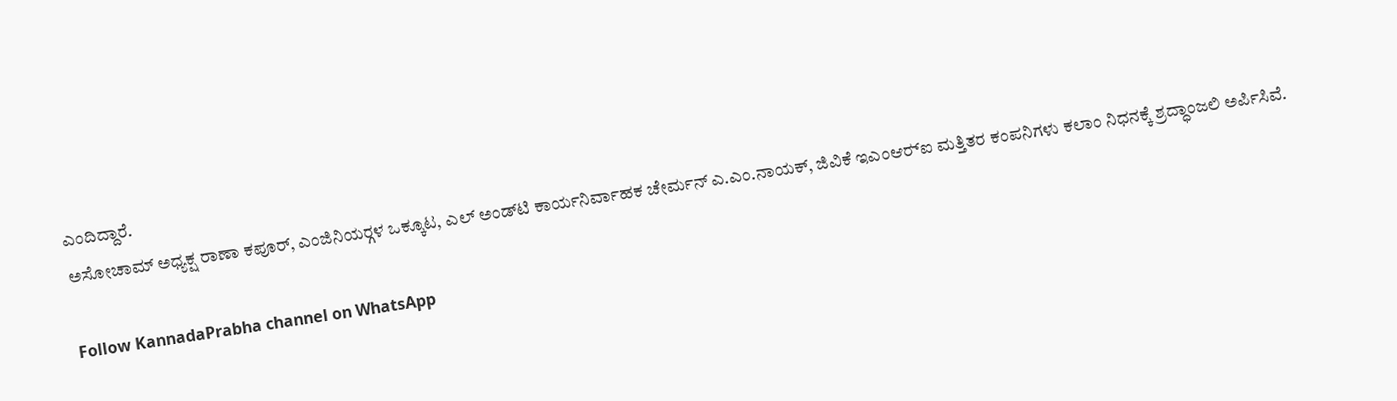ಎಂದಿದ್ದಾರೆ.
ಅಸೋಚಾಮ್ ಅಧ್ಯಕ್ಷ ರಾಣಾ ಕಪೂರ್, ಎಂಜಿನಿಯರ್‍ಗಳ ಒಕ್ಕೂಟ, ಎಲ್ ಅಂಡ್‍ಟಿ ಕಾರ್ಯನಿರ್ವಾಹಕ ಚೇರ್ಮನ್ ಎ.ಎಂ.ನಾಯಕ್, ಜಿವಿಕೆ ಇಎಂಆರ್‍ಐ ಮತ್ತಿತರ ಕಂಪನಿಗಳು ಕಲಾಂ ನಿಧನಕ್ಕೆ ಶ್ರದ್ಧಾಂಜಲಿ ಅರ್ಪಿಸಿವೆ.

Follow KannadaPrabha channel on WhatsApp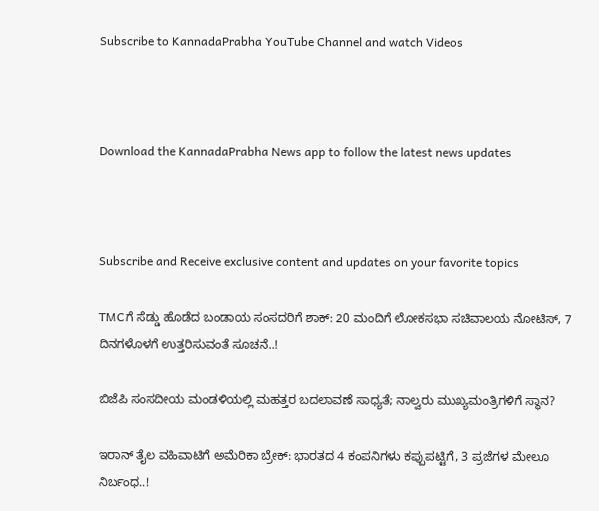Subscribe to KannadaPrabha YouTube Channel and watch Videos



Download the KannadaPrabha News app to follow the latest news updates



Subscribe and Receive exclusive content and updates on your favorite topics

TMCಗೆ ಸೆಡ್ಡು ಹೊಡೆದ ಬಂಡಾಯ ಸಂಸದರಿಗೆ ಶಾಕ್‌: 20 ಮಂದಿಗೆ ಲೋಕಸಭಾ ಸಚಿವಾಲಯ ನೋಟಿಸ್‌, 7 ದಿನಗಳೊಳಗೆ ಉತ್ತರಿಸುವಂತೆ ಸೂಚನೆ..!

ಬಿಜೆಪಿ ಸಂಸದೀಯ ಮಂಡಳಿಯಲ್ಲಿ ಮಹತ್ತರ ಬದಲಾವಣೆ ಸಾಧ್ಯತೆ; ನಾಲ್ವರು ಮುಖ್ಯಮಂತ್ರಿಗಳಿಗೆ ಸ್ಥಾನ?

ಇರಾನ್‌ ತೈಲ ವಹಿವಾಟಿಗೆ ಅಮೆರಿಕಾ ಬ್ರೇಕ್: ಭಾರತದ 4 ಕಂಪನಿಗಳು ಕಪ್ಪುಪಟ್ಟಿಗೆ, 3 ಪ್ರಜೆಗಳ ಮೇಲೂ ನಿರ್ಬಂಧ..!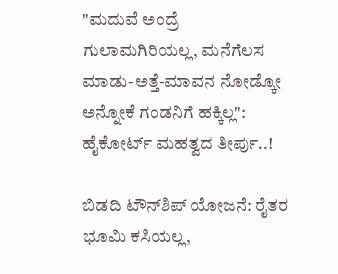"ಮದುವೆ ಅಂದ್ರೆ ಗುಲಾಮಗಿರಿಯಲ್ಲ, ಮನೆಗೆಲಸ ಮಾಡು-ಅತ್ತೆ-ಮಾವನ ನೋಡ್ಕೋ ಅನ್ನೋಕೆ ಗಂಡನಿಗೆ ಹಕ್ಕಿಲ್ಲ": ಹೈಕೋರ್ಟ್ ಮಹತ್ವದ ತೀರ್ಪು..!

ಬಿಡದಿ ಟೌನ್‌ಶಿಪ್‌ ಯೋಜನೆ: ರೈತರ ಭೂಮಿ ಕಸಿಯಲ್ಲ,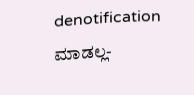denotification ಮಾಡಲ್ಲ-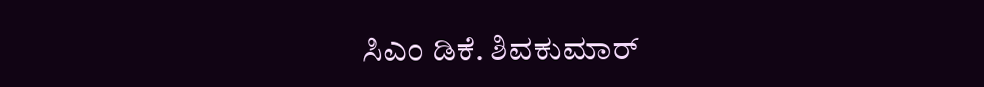ಸಿಎಂ ಡಿಕೆ. ಶಿವಕುಮಾರ್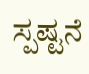ಸ್ಪಷ್ಟನೆ